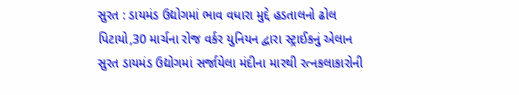સુરત : ડાયમંડ ઉદ્યોગમાં ભાવ વધારા મુદ્દે હડતાલનો ઢોલ પિટાયો,30 માર્ચના રોજ વર્કર યુનિયન દ્વારા સ્ટ્રાઈકનું એલાન
સુરત ડાયમંડ ઉદ્યોગમાં સર્જાયેલા મંદીના મારથી રત્નકલાકારોની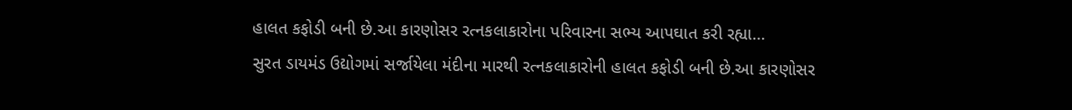હાલત કફોડી બની છે.આ કારણોસર રત્નકલાકારોના પરિવારના સભ્ય આપઘાત કરી રહ્યા…
સુરત ડાયમંડ ઉદ્યોગમાં સર્જાયેલા મંદીના મારથી રત્નકલાકારોની હાલત કફોડી બની છે.આ કારણોસર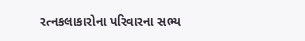રત્નકલાકારોના પરિવારના સભ્ય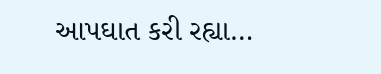આપઘાત કરી રહ્યા…